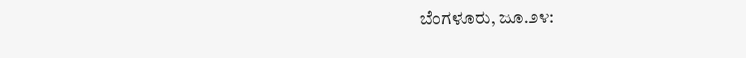ಬೆಂಗಳೂರು, ಜೂ.೨೪: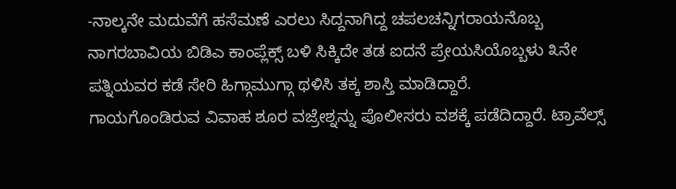-ನಾಲ್ಕನೇ ಮದುವೆಗೆ ಹಸೆಮಣೆ ಎರಲು ಸಿದ್ದನಾಗಿದ್ದ ಚಪಲಚನ್ನಿಗರಾಯನೊಬ್ಬ ನಾಗರಬಾವಿಯ ಬಿಡಿಎ ಕಾಂಪ್ಲೆಕ್ಸ್ ಬಳಿ ಸಿಕ್ಕಿದೇ ತಡ ಐದನೆ ಪ್ರೇಯಸಿಯೊಬ್ಬಳು ೩ನೇ ಪತ್ನಿಯವರ ಕಡೆ ಸೇರಿ ಹಿಗ್ಗಾಮುಗ್ಗಾ ಥಳಿಸಿ ತಕ್ಕ ಶಾಸ್ತಿ ಮಾಡಿದ್ದಾರೆ.
ಗಾಯಗೊಂಡಿರುವ ವಿವಾಹ ಶೂರ ವಜ್ರೇಶ್ನನ್ನು ಪೊಲೀಸರು ವಶಕ್ಕೆ ಪಡೆದಿದ್ದಾರೆ. ಟ್ರಾವೆಲ್ಸ್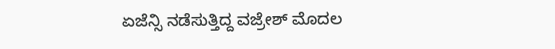ಏಜೆನ್ಸಿ ನಡೆಸುತ್ತಿದ್ದ ವಜ್ರೇಶ್ ಮೊದಲ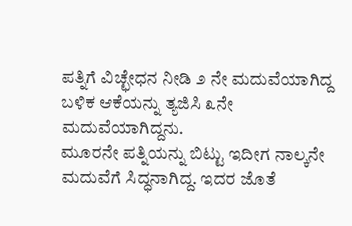ಪತ್ನಿಗೆ ವಿಚ್ಛೇಧನ ನೀಡಿ ೨ ನೇ ಮದುವೆಯಾಗಿದ್ದ ಬಳಿಕ ಆಕೆಯನ್ನು ತ್ಯಜಿಸಿ ೩ನೇ ಮದುವೆಯಾಗಿದ್ದನು.
ಮೂರನೇ ಪತ್ನಿಯನ್ನು ಬಿಟ್ಟು ಇದೀಗ ನಾಲ್ಕನೇ ಮದುವೆಗೆ ಸಿದ್ಧನಾಗಿದ್ದ. ಇದರ ಜೊತೆ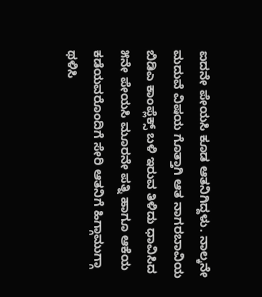ಐದನೇ ಪೇಯಸಿ ಕೂಡ ಆತನಿಗಿದ್ದಳು. ನಾಲ್ಕನೇ ಮದುವೆ ವಿಷಯ ಗೊತ್ತಾಗಿ ಆತ ನಾಗರಬಾವಿಯ ಬಿಡಿಎ ಕಾಂಪ್ಲೆಕ್ಸ್ ಬಳಿ ಇರುವ ತಿಳಿದು ಧಾವಿಸಿದ ೫ನೇ ಪೇಯಸಿ ಮೂರನೇ ಪತ್ನಿ ಹಾಗೂ ಆಕೆಯ ಕಡೆಯವರೊಂದಿಗೆ ಸೇರಿ ಆತನಿಗೆ ಹಿಗ್ಗಾಮುಗ್ಗಾ ಥಳಿಸಿ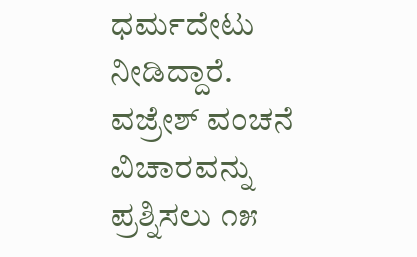ಧರ್ಮದೇಟು ನೀಡಿದ್ದಾರೆ.
ವಜ್ರೇಶ್ ವಂಚನೆ ವಿಚಾರವನ್ನು ಪ್ರಶ್ನಿಸಲು ೧೫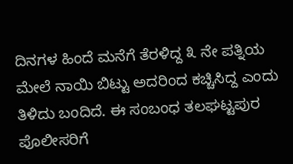ದಿನಗಳ ಹಿಂದೆ ಮನೆಗೆ ತೆರಳಿದ್ದ ೩ ನೇ ಪತ್ನಿಯ ಮೇಲೆ ನಾಯಿ ಬಿಟ್ಟು ಅದರಿಂದ ಕಚ್ಚಿಸಿದ್ದ ಎಂದು ತಿಳಿದು ಬಂದಿದೆ. ಈ ಸಂಬಂಧ ತಲಘಟ್ಟಪುರ ಪೊಲೀಸರಿಗೆ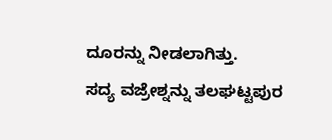ದೂರನ್ನು ನೀಡಲಾಗಿತ್ತು.
ಸದ್ಯ ವಜ್ರೇಶ್ನನ್ನು ತಲಘಟ್ಟಪುರ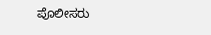ಪೊಲೀಸರು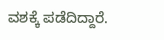ವಶಕ್ಕೆ ಪಡೆದಿದ್ದಾರೆ.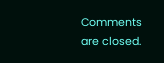Comments are closed.